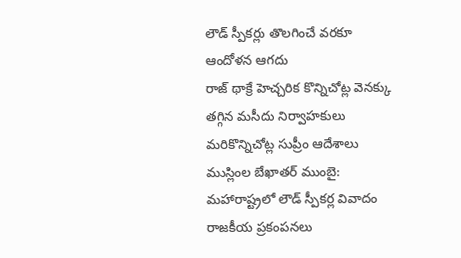లౌడ్ స్పీకర్లు తొలగించే వరకూ ఆందోళన ఆగదు
రాజ్ థాక్రే హెచ్చరిక కొన్నిచోట్ల వెనక్కు తగ్గిన మసీదు నిర్వాహకులు మరికొన్నిచోట్ల సుప్రీం ఆదేశాలు ముస్లింల బేఖాతర్ ముంబై: మహారాష్ట్రలో లౌడ్ స్పీకర్ల వివాదం రాజకీయ ప్రకంపనలు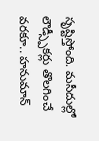సృష్టిస్తోంది. మసీదుల్లో లౌడ్స్పీకర్లు తొలగించే వరకూ.. హనుమాన్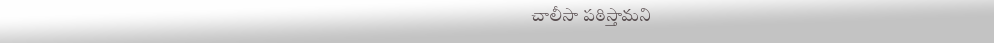చాలీసా పఠిస్తామని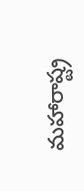మహారాష్ట్ర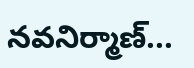నవనిర్మాణ్...